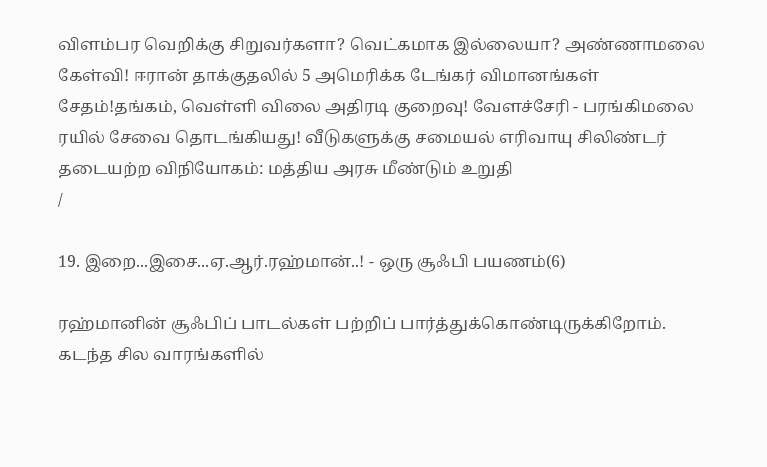விளம்பர வெறிக்கு சிறுவர்களா? வெட்கமாக இல்லையா? அண்ணாமலை கேள்வி! ஈரான் தாக்குதலில் 5 அமெரிக்க டேங்கர் விமானங்கள் சேதம்!தங்கம், வெள்ளி விலை அதிரடி குறைவு! வேளச்சேரி - பரங்கிமலை ரயில் சேவை தொடங்கியது! வீடுகளுக்கு சமையல் எரிவாயு சிலிண்டர் தடையற்ற விநியோகம்: மத்திய அரசு மீண்டும் உறுதி
/

19. இறை...இசை...ஏ.ஆர்.ரஹ்மான்..! - ஒரு சூஃபி பயணம்(6)

ரஹ்மானின் சூஃபிப் பாடல்கள் பற்றிப் பார்த்துக்கொண்டிருக்கிறோம். கடந்த சில வாரங்களில்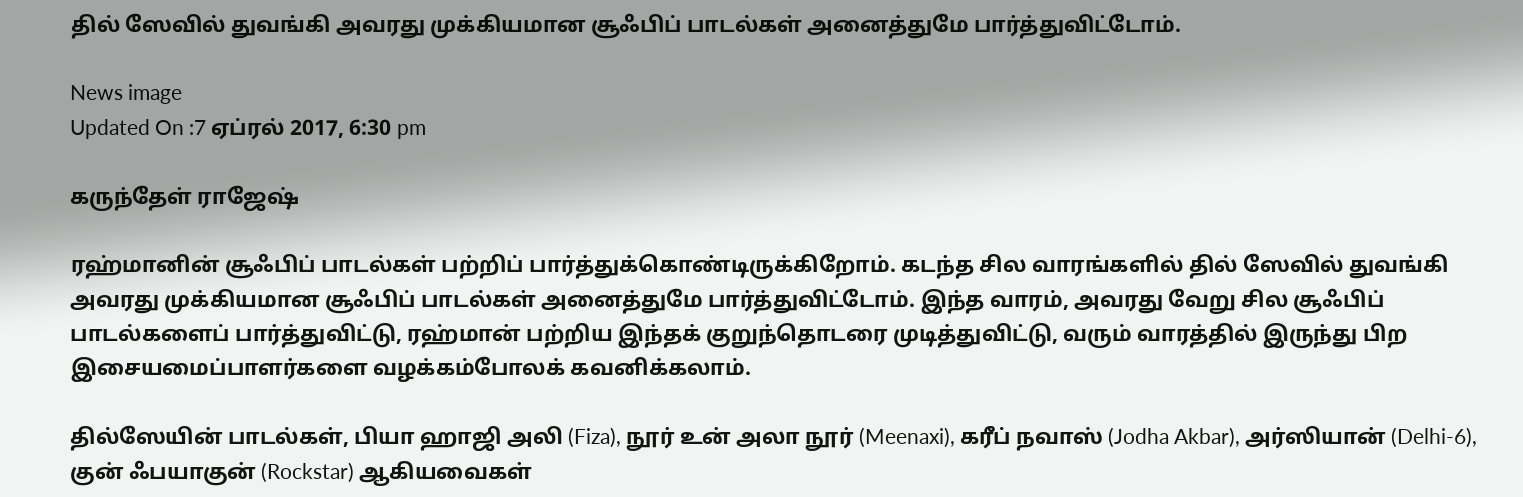தில் ஸேவில் துவங்கி அவரது முக்கியமான சூஃபிப் பாடல்கள் அனைத்துமே பார்த்துவிட்டோம்.

News image
Updated On :7 ஏப்ரல் 2017, 6:30 pm

கருந்தேள் ராஜேஷ்

ரஹ்மானின் சூஃபிப் பாடல்கள் பற்றிப் பார்த்துக்கொண்டிருக்கிறோம். கடந்த சில வாரங்களில் தில் ஸேவில் துவங்கி அவரது முக்கியமான சூஃபிப் பாடல்கள் அனைத்துமே பார்த்துவிட்டோம். இந்த வாரம், அவரது வேறு சில சூஃபிப் பாடல்களைப் பார்த்துவிட்டு, ரஹ்மான் பற்றிய இந்தக் குறுந்தொடரை முடித்துவிட்டு, வரும் வாரத்தில் இருந்து பிற இசையமைப்பாளர்களை வழக்கம்போலக் கவனிக்கலாம்.

தில்ஸேயின் பாடல்கள், பியா ஹாஜி அலி (Fiza), நூர் உன் அலா நூர் (Meenaxi), கரீப் நவாஸ் (Jodha Akbar), அர்ஸியான் (Delhi-6), குன் ஃபயாகுன் (Rockstar) ஆகியவைகள்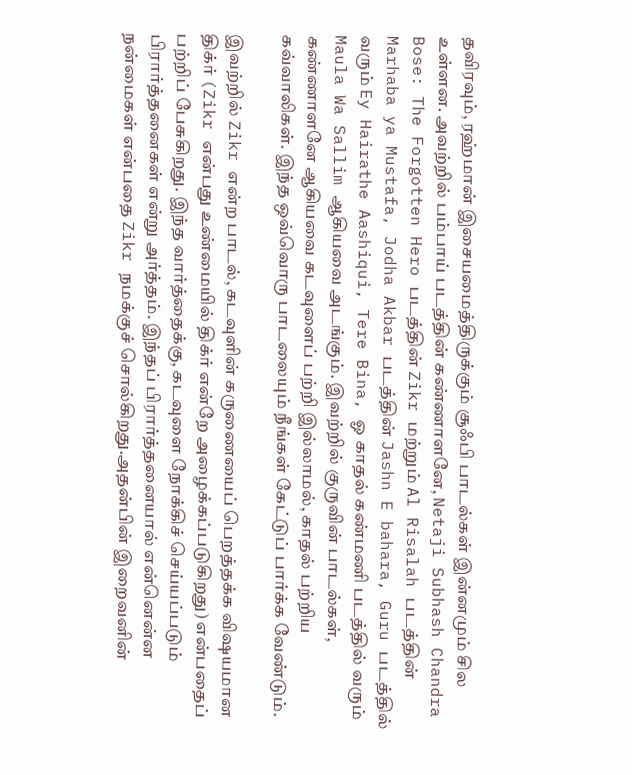தவிரவும், ரஹ்மான் இசையமைத்திருக்கும் சூஃபி பாடல்கள் இன்னமும் சில உள்ளன. அவற்றில் பம்பாய் படத்தின் கண்ணாளனே, Netaji Subhash Chandra Bose: The Forgotten Hero படத்தின் Zikr மற்றும் Al Risalah படத்தின் Marhaba ya Mustafa, Jodha Akbar படத்தின் Jashn E bahara, Guru படத்தில் வரும் Ey Hairathe Aashiqui, Tere Bina, ஓ காதல் கண்மணி படத்தில் வரும் Maula Wa Sallim ஆகியவை அடங்கும். இவற்றில் குருவின் பாடல்கள், கண்ணாளனே ஆகியவை கடவுளைப் பற்றி இல்லாமல், காதல் பற்றிய கவ்வாலிகள். இந்த ஒவ்வொரு பாடலையும் நீங்கள் கேட்டுப் பார்க்க வேண்டும்.

இவற்றில் Zikr என்ற பாடல், கடவுளின் கருணையைப் பெறத்தக்க விஷயமான திக்ர் (Zikr என்பது உண்மையில் திக்ர் என்றே அழைக்கப்படுகிறது) என்பதைப் பற்றிப் பேசுகிறது. இந்த வார்த்தைக்கு, கடவுளை நோக்கிச் செய்யப்படும் பிரார்த்தனைகள் என்று அர்த்தம். இந்தப் பிரார்த்தனையால் என்னென்ன நன்மைகள் என்பதை Zikr நமக்குச் சொல்கிறது.அதன்பின் இறைவனின்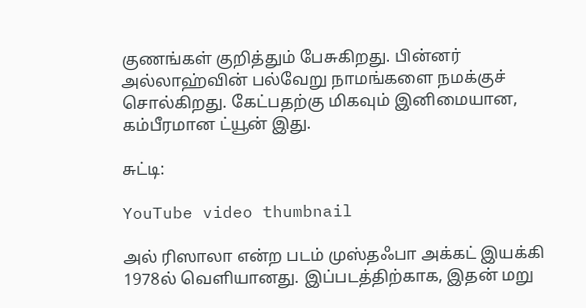குணங்கள் குறித்தும் பேசுகிறது. பின்னர் அல்லாஹ்வின் பல்வேறு நாமங்களை நமக்குச் சொல்கிறது. கேட்பதற்கு மிகவும் இனிமையான, கம்பீரமான ட்யூன் இது.

சுட்டி:

YouTube video thumbnail

அல் ரிஸாலா என்ற படம் முஸ்தஃபா அக்கட் இயக்கி 1978ல் வெளியானது. இப்படத்திற்காக, இதன் மறு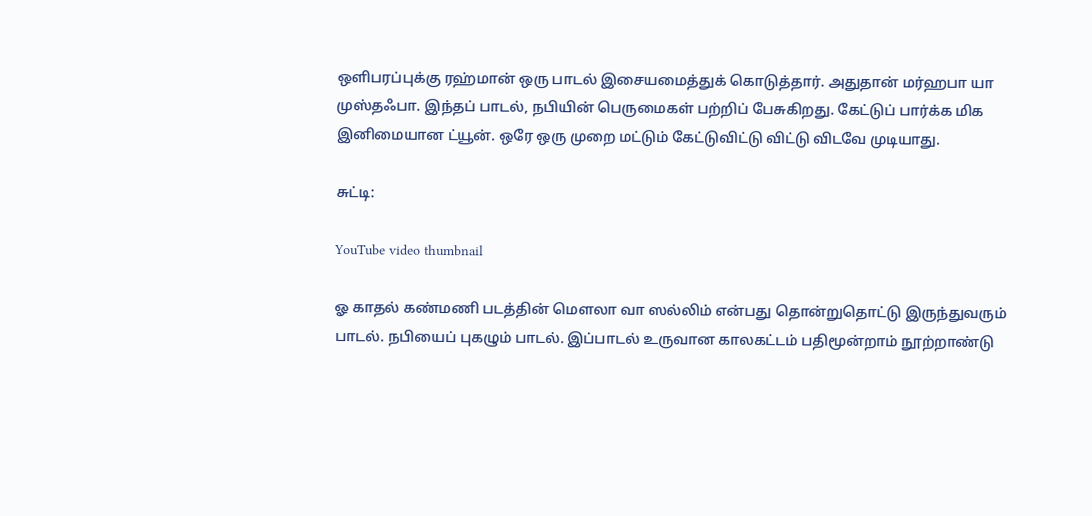ஒளிபரப்புக்கு ரஹ்மான் ஒரு பாடல் இசையமைத்துக் கொடுத்தார். அதுதான் மர்ஹபா யா முஸ்தஃபா. இந்தப் பாடல், நபியின் பெருமைகள் பற்றிப் பேசுகிறது. கேட்டுப் பார்க்க மிக இனிமையான ட்யூன். ஒரே ஒரு முறை மட்டும் கேட்டுவிட்டு விட்டு விடவே முடியாது.

சுட்டி:

YouTube video thumbnail

ஓ காதல் கண்மணி படத்தின் மௌலா வா ஸல்லிம் என்பது தொன்றுதொட்டு இருந்துவரும் பாடல். நபியைப் புகழும் பாடல். இப்பாடல் உருவான காலகட்டம் பதிமூன்றாம் நூற்றாண்டு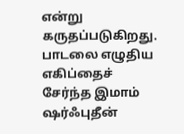என்று கருதப்படுகிறது. பாடலை எழுதிய எகிப்தைச் சேர்ந்த இமாம் ஷர்ஃபுதீன்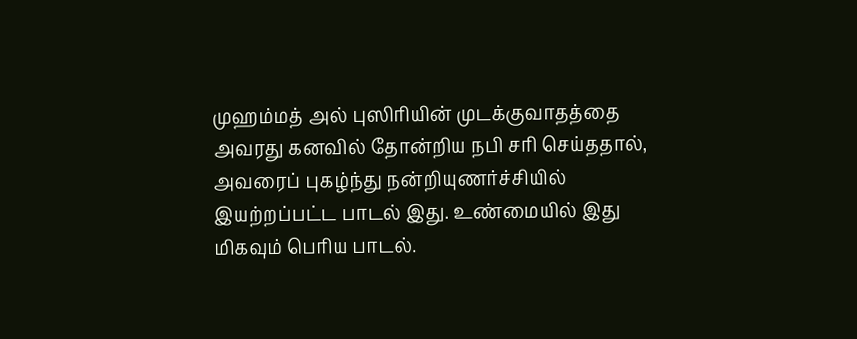முஹம்மத் அல் புஸிரியின் முடக்குவாதத்தை அவரது கனவில் தோன்றிய நபி சரி செய்ததால், அவரைப் புகழ்ந்து நன்றியுணர்ச்சியில் இயற்றப்பட்ட பாடல் இது. உண்மையில் இது மிகவும் பெரிய பாடல்.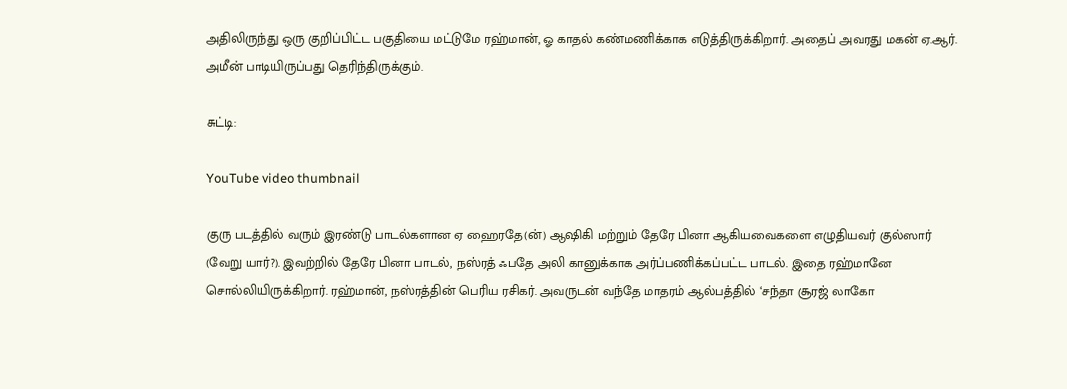அதிலிருந்து ஒரு குறிப்பிட்ட பகுதியை மட்டுமே ரஹ்மான், ஓ காதல் கண்மணிக்காக எடுத்திருக்கிறார். அதைப் அவரது மகன் ஏ.ஆர். அமீன் பாடியிருப்பது தெரிந்திருக்கும்.

சுட்டி:

YouTube video thumbnail

குரு படத்தில் வரும் இரண்டு பாடல்களான ஏ ஹைரதே(ன்) ஆஷிகி மற்றும் தேரே பினா ஆகியவைகளை எழுதியவர் குல்ஸார் (வேறு யார்?). இவற்றில் தேரே பினா பாடல், நஸ்ரத் ஃபதே அலி கானுக்காக அர்ப்பணிக்கப்பட்ட பாடல். இதை ரஹ்மானே சொல்லியிருக்கிறார். ரஹ்மான், நஸ்ரத்தின் பெரிய ரசிகர். அவருடன் வந்தே மாதரம் ஆல்பத்தில் ‘சந்தா சூரஜ் லாகோ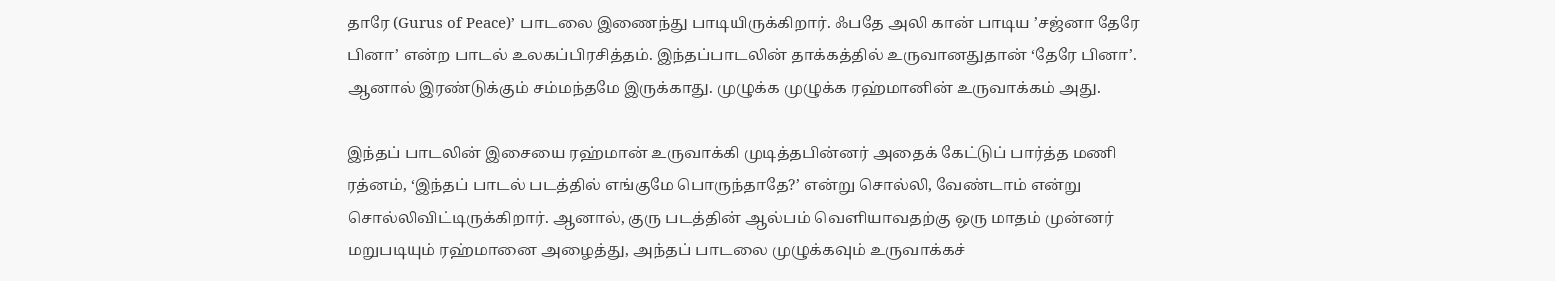தாரே (Gurus of Peace)’ பாடலை இணைந்து பாடியிருக்கிறார். ஃபதே அலி கான் பாடிய ’சஜ்னா தேரே பினா’ என்ற பாடல் உலகப்பிரசித்தம். இந்தப்பாடலின் தாக்கத்தில் உருவானதுதான் ‘தேரே பினா’. ஆனால் இரண்டுக்கும் சம்மந்தமே இருக்காது. முழுக்க முழுக்க ரஹ்மானின் உருவாக்கம் அது.

இந்தப் பாடலின் இசையை ரஹ்மான் உருவாக்கி முடித்தபின்னர் அதைக் கேட்டுப் பார்த்த மணி ரத்னம், ‘இந்தப் பாடல் படத்தில் எங்குமே பொருந்தாதே?’ என்று சொல்லி, வேண்டாம் என்று சொல்லிவிட்டிருக்கிறார். ஆனால், குரு படத்தின் ஆல்பம் வெளியாவதற்கு ஒரு மாதம் முன்னர் மறுபடியும் ரஹ்மானை அழைத்து, அந்தப் பாடலை முழுக்கவும் உருவாக்கச்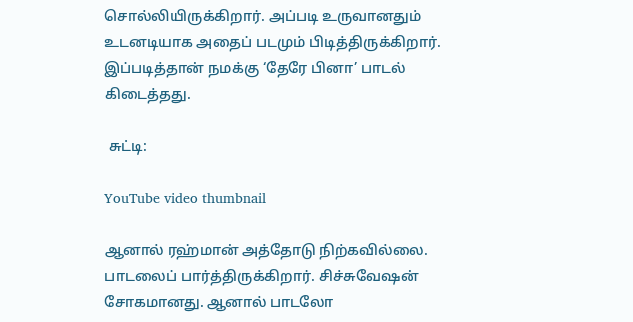சொல்லியிருக்கிறார். அப்படி உருவானதும் உடனடியாக அதைப் படமும் பிடித்திருக்கிறார். இப்படித்தான் நமக்கு ‘தேரே பினா’ பாடல் கிடைத்தது.

 சுட்டி:

YouTube video thumbnail

ஆனால் ரஹ்மான் அத்தோடு நிற்கவில்லை. பாடலைப் பார்த்திருக்கிறார். சிச்சுவேஷன் சோகமானது. ஆனால் பாடலோ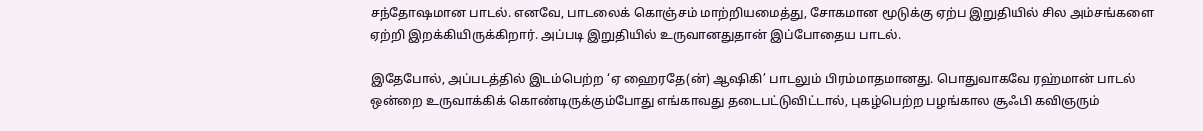சந்தோஷமான பாடல். எனவே, பாடலைக் கொஞ்சம் மாற்றியமைத்து, சோகமான மூடுக்கு ஏற்ப இறுதியில் சில அம்சங்களை ஏற்றி இறக்கியிருக்கிறார். அப்படி இறுதியில் உருவானதுதான் இப்போதைய பாடல்.

இதேபோல், அப்படத்தில் இடம்பெற்ற ‘ஏ ஹைரதே(ன்) ஆஷிகி’ பாடலும் பிரம்மாதமானது. பொதுவாகவே ரஹ்மான் பாடல் ஒன்றை உருவாக்கிக் கொண்டிருக்கும்போது எங்காவது தடைபட்டுவிட்டால், புகழ்பெற்ற பழங்கால சூஃபி கவிஞரும்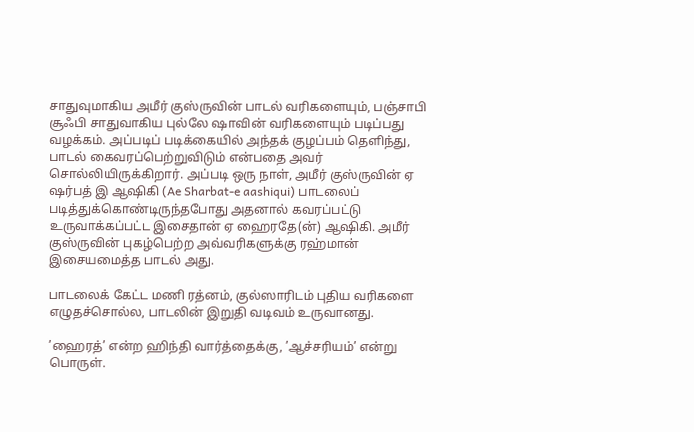சாதுவுமாகிய அமீர் குஸ்ருவின் பாடல் வரிகளையும், பஞ்சாபி சூஃபி சாதுவாகிய புல்லே ஷாவின் வரிகளையும் படிப்பது வழக்கம். அப்படிப் படிக்கையில் அந்தக் குழப்பம் தெளிந்து, பாடல் கைவரப்பெற்றுவிடும் என்பதை அவர் சொல்லியிருக்கிறார். அப்படி ஒரு நாள், அமீர் குஸ்ருவின் ஏ ஷர்பத் இ ஆஷிகி (Ae Sharbat-e aashiqui) பாடலைப் படித்துக்கொண்டிருந்தபோது அதனால் கவரப்பட்டு உருவாக்கப்பட்ட இசைதான் ஏ ஹைரதே(ன்) ஆஷிகி. அமீர் குஸ்ருவின் புகழ்பெற்ற அவ்வரிகளுக்கு ரஹ்மான் இசையமைத்த பாடல் அது.

பாடலைக் கேட்ட மணி ரத்னம், குல்ஸாரிடம் புதிய வரிகளை எழுதச்சொல்ல, பாடலின் இறுதி வடிவம் உருவானது.

’ஹைரத்’ என்ற ஹிந்தி வார்த்தைக்கு, ’ஆச்சரியம்’ என்று பொருள்.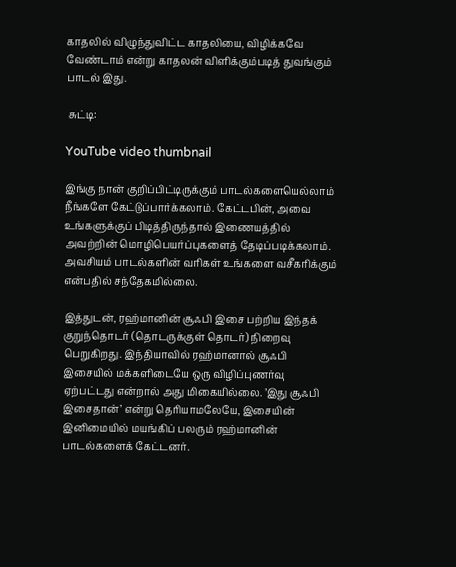காதலில் விழுந்துவிட்ட காதலியை, விழிக்கவே வேண்டாம் என்று காதலன் விளிக்கும்படித் துவங்கும் பாடல் இது.

 சுட்டி:

YouTube video thumbnail

இங்கு நான் குறிப்பிட்டிருக்கும் பாடல்களையெல்லாம் நீங்களே கேட்டுப்பார்க்கலாம். கேட்டபின், அவை உங்களுக்குப் பிடித்திருந்தால் இணையத்தில் அவற்றின் மொழிபெயர்ப்புகளைத் தேடிப்படிக்கலாம். அவசியம் பாடல்களின் வரிகள் உங்களை வசீகரிக்கும் என்பதில் சந்தேகமில்லை.

இத்துடன், ரஹ்மானின் சூஃபி இசை பற்றிய இந்தக் குறுந்தொடர் (தொடருக்குள் தொடர்) நிறைவு பெறுகிறது. இந்தியாவில் ரஹ்மானால் சூஃபி இசையில் மக்களிடையே ஒரு விழிப்புணர்வு ஏற்பட்டது என்றால் அது மிகையில்லை. ’இது சூஃபி இசைதான்’ என்று தெரியாமலேயே, இசையின் இனிமையில் மயங்கிப் பலரும் ரஹ்மானின் பாடல்களைக் கேட்டனர்.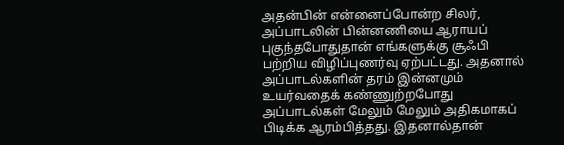அதன்பின் என்னைப்போன்ற சிலர், அப்பாடலின் பின்னணியை ஆராயப் புகுந்தபோதுதான் எங்களுக்கு சூஃபி பற்றிய விழிப்புணர்வு ஏற்பட்டது. அதனால் அப்பாடல்களின் தரம் இன்னமும் உயர்வதைக் கண்ணுற்றபோது அப்பாடல்கள் மேலும் மேலும் அதிகமாகப் பிடிக்க ஆரம்பித்தது. இதனால்தான்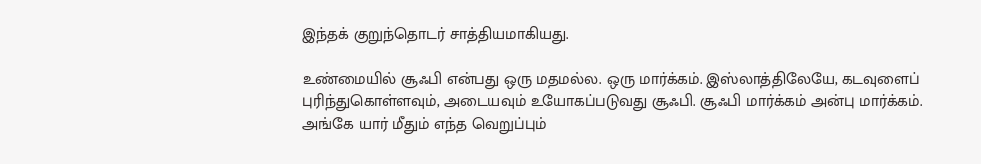இந்தக் குறுந்தொடர் சாத்தியமாகியது.

உண்மையில் சூஃபி என்பது ஒரு மதமல்ல. ஒரு மார்க்கம். இஸ்லாத்திலேயே, கடவுளைப் புரிந்துகொள்ளவும், அடையவும் உயோகப்படுவது சூஃபி. சூஃபி மார்க்கம் அன்பு மார்க்கம். அங்கே யார் மீதும் எந்த வெறுப்பும்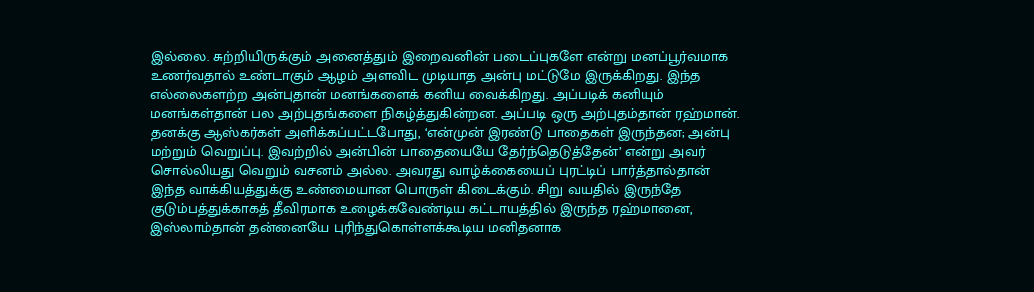இல்லை. சுற்றியிருக்கும் அனைத்தும் இறைவனின் படைப்புகளே என்று மனப்பூர்வமாக உணர்வதால் உண்டாகும் ஆழம் அளவிட முடியாத அன்பு மட்டுமே இருக்கிறது. இந்த எல்லைகளற்ற அன்புதான் மனங்களைக் கனிய வைக்கிறது. அப்படிக் கனியும் மனங்கள்தான் பல அற்புதங்களை நிகழ்த்துகின்றன. அப்படி ஒரு அற்புதம்தான் ரஹ்மான். தனக்கு ஆஸ்கர்கள் அளிக்கப்பட்டபோது, ‘என்முன் இரண்டு பாதைகள் இருந்தன; அன்பு மற்றும் வெறுப்பு. இவற்றில் அன்பின் பாதையையே தேர்ந்தெடுத்தேன்’ என்று அவர் சொல்லியது வெறும் வசனம் அல்ல. அவரது வாழ்க்கையைப் புரட்டிப் பார்த்தால்தான் இந்த வாக்கியத்துக்கு உண்மையான பொருள் கிடைக்கும். சிறு வயதில் இருந்தே குடும்பத்துக்காகத் தீவிரமாக உழைக்கவேண்டிய கட்டாயத்தில் இருந்த ரஹ்மானை, இஸ்லாம்தான் தன்னையே புரிந்துகொள்ளக்கூடிய மனிதனாக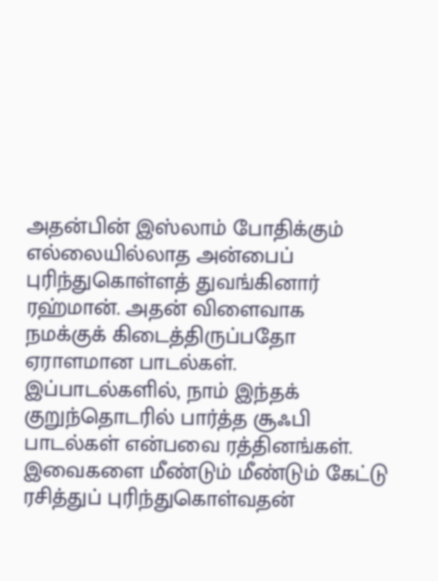அதன்பின் இஸ்லாம் போதிக்கும் எல்லையில்லாத அன்பைப் புரிந்துகொள்ளத் துவங்கினார் ரஹ்மான். அதன் விளைவாக நமக்குக் கிடைத்திருப்பதோ ஏராளமான பாடல்கள். இப்பாடல்களில், நாம் இந்தக் குறுந்தொடரில் பார்த்த சூஃபி பாடல்கள் என்பவை ரத்தினங்கள். இவைகளை மீண்டும் மீண்டும் கேட்டு ரசித்துப் புரிந்துகொள்வதன்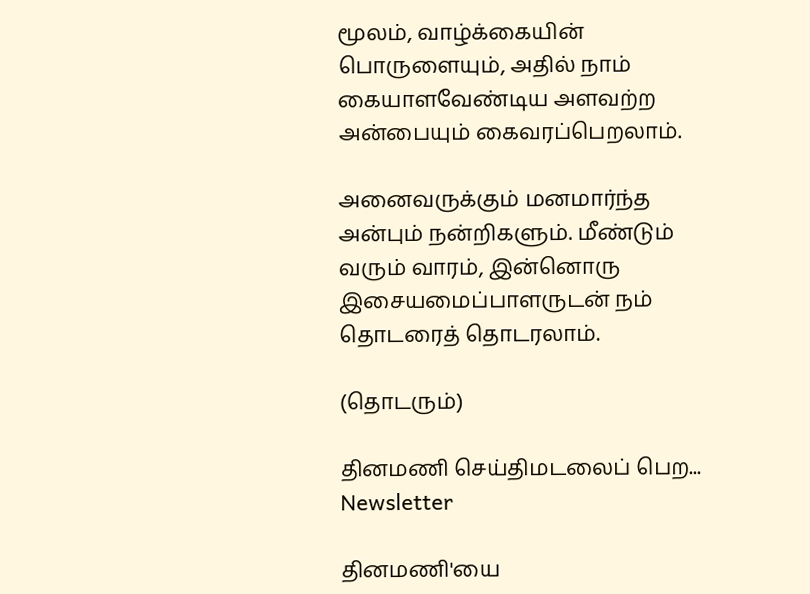மூலம், வாழ்க்கையின் பொருளையும், அதில் நாம் கையாளவேண்டிய அளவற்ற அன்பையும் கைவரப்பெறலாம்.

அனைவருக்கும் மனமார்ந்த அன்பும் நன்றிகளும். மீண்டும் வரும் வாரம், இன்னொரு இசையமைப்பாளருடன் நம் தொடரைத் தொடரலாம்.

(தொடரும்)

தினமணி செய்திமடலைப் பெற... Newsletter

தினமணி'யை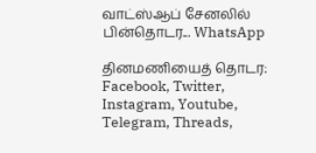வாட்ஸ்ஆப் சேனலில் பின்தொடர... WhatsApp

தினமணியைத் தொடர: Facebook, Twitter, Instagram, Youtube, Telegram, Threads,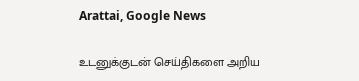Arattai, Google News

உடனுக்குடன் செய்திகளை அறிய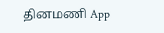தினமணி App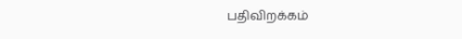பதிவிறக்கம்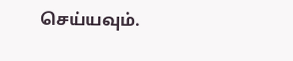செய்யவும்.